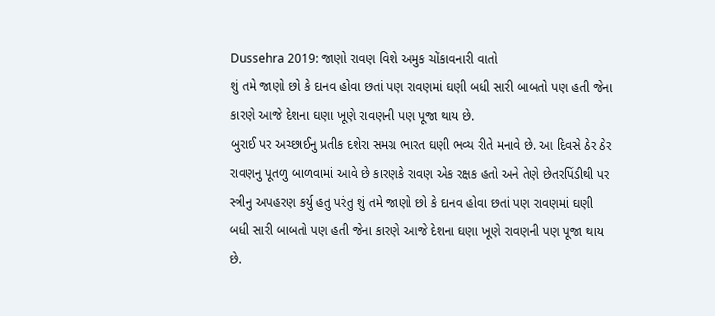Dussehra 2019: જાણો રાવણ વિશે અમુક ચોંકાવનારી વાતો
શું તમે જાણો છો કે દાનવ હોવા છતાં પણ રાવણમાં ઘણી બધી સારી બાબતો પણ હતી જેના કારણે આજે દેશના ઘણા ખૂણે રાવણની પણ પૂજા થાય છે.
બુરાઈ પર અચ્છાઈનુ પ્રતીક દશેરા સમગ્ર ભારત ઘણી ભવ્ય રીતે મનાવે છે. આ દિવસે ઠેર ઠેર રાવણનુ પૂતળુ બાળવામાં આવે છે કારણકે રાવણ એક રક્ષક હતો અને તેણે છેતરપિંડીથી પર સ્ત્રીનુ અપહરણ કર્યુ હતુ પરંતુ શું તમે જાણો છો કે દાનવ હોવા છતાં પણ રાવણમાં ઘણી બધી સારી બાબતો પણ હતી જેના કારણે આજે દેશના ઘણા ખૂણે રાવણની પણ પૂજા થાય છે.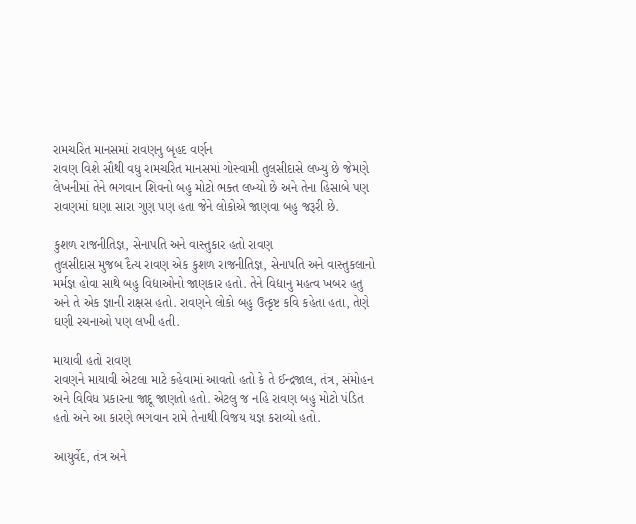રામચરિત માનસમાં રાવણનુ બૃહદ વર્ણન
રાવણ વિશે સૌથી વધુ રામચરિત માનસમાં ગોસ્વામી તુલસીદાસે લખ્યુ છે જેમણે લેખનીમાં તેને ભગવાન શિવનો બહુ મોટો ભક્ત લખ્યો છે અને તેના હિસાબે પણ રાવણમાં ઘણા સારા ગુણ પણ હતા જેને લોકોએ જાણવા બહુ જરૂરી છે.

કુશળ રાજનીતિજ્ઞ, સેનાપતિ અને વાસ્તુકાર હતો રાવણ
તુલસીદાસ મુજબ દૈત્ય રાવણ એક કુશળ રાજનીતિજ્ઞ, સેનાપતિ અને વાસ્તુકલાનો મર્મજ્ઞ હોવા સાથે બહુ વિદ્યાઓનો જાણકાર હતો. તેને વિદ્યાનુ મહત્વ ખબર હતુ અને તે એક જ્ઞાની રાક્ષસ હતો. રાવણને લોકો બહુ ઉત્કૃષ્ટ કવિ કહેતા હતા, તેણે ઘણી રચનાઓ પણ લખી હતી.

માયાવી હતો રાવણ
રાવણને માયાવી એટલા માટે કહેવામાં આવતો હતો કે તે ઈન્દ્રજાલ, તંત્ર, સંમોહન અને વિવિધ પ્રકારના જાદૂ જાણતો હતો. એટલુ જ નહિ રાવણ બહુ મોટો પંડિત હતો અને આ કારણે ભગવાન રામે તેનાથી વિજય યજ્ઞ કરાવ્યો હતો.

આયુર્વેદ, તંત્ર અને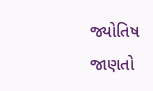જ્યોતિષ જાણતો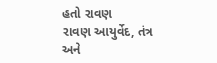હતો રાવણ
રાવણ આયુર્વેદ, તંત્ર અને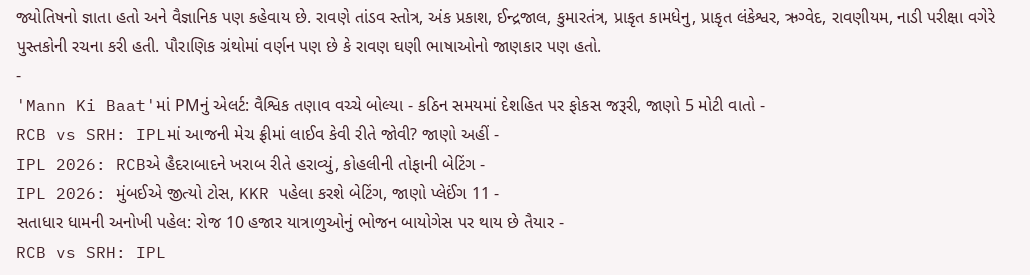જ્યોતિષનો જ્ઞાતા હતો અને વૈજ્ઞાનિક પણ કહેવાય છે. રાવણે તાંડવ સ્તોત્ર, અંક પ્રકાશ, ઈન્દ્રજાલ, કુમારતંત્ર, પ્રાકૃત કામધેનુ, પ્રાકૃત લંકેશ્વર, ઋગ્વેદ, રાવણીયમ, નાડી પરીક્ષા વગેરે પુસ્તકોની રચના કરી હતી. પૌરાણિક ગ્રંથોમાં વર્ણન પણ છે કે રાવણ ઘણી ભાષાઓનો જાણકાર પણ હતો.
-
'Mann Ki Baat'માં PMનું એલર્ટ: વૈશ્વિક તણાવ વચ્ચે બોલ્યા - કઠિન સમયમાં દેશહિત પર ફોકસ જરૂરી, જાણો 5 મોટી વાતો -
RCB vs SRH: IPLમાં આજની મેચ ફ્રીમાં લાઈવ કેવી રીતે જોવી? જાણો અહીં -
IPL 2026: RCBએ હૈદરાબાદને ખરાબ રીતે હરાવ્યું, કોહલીની તોફાની બેટિંગ -
IPL 2026: મુંબઈએ જીત્યો ટોસ, KKR પહેલા કરશે બેટિંગ, જાણો પ્લેઈંગ 11 -
સતાધાર ધામની અનોખી પહેલ: રોજ 10 હજાર યાત્રાળુઓનું ભોજન બાયોગેસ પર થાય છે તૈયાર -
RCB vs SRH: IPL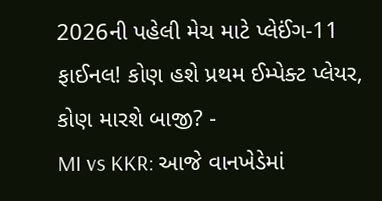2026ની પહેલી મેચ માટે પ્લેઈંગ-11 ફાઈનલ! કોણ હશે પ્રથમ ઈમ્પેક્ટ પ્લેયર, કોણ મારશે બાજી? -
MI vs KKR: આજે વાનખેડેમાં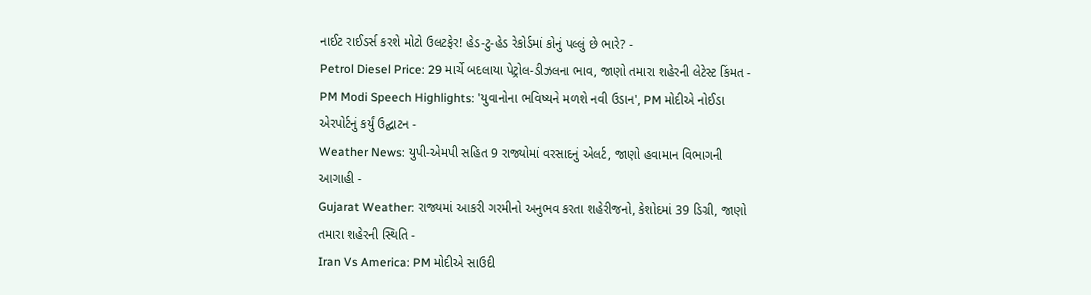નાઈટ રાઈડર્સ કરશે મોટો ઉલટફેર! હેડ-ટુ-હેડ રેકોર્ડમાં કોનું પલ્લું છે ભારે? -
Petrol Diesel Price: 29 માર્ચે બદલાયા પેટ્રોલ-ડીઝલના ભાવ, જાણો તમારા શહેરની લેટેસ્ટ કિંમત -
PM Modi Speech Highlights: 'યુવાનોના ભવિષ્યને મળશે નવી ઉડાન', PM મોદીએ નોઈડા એરપોર્ટનું કર્યું ઉદ્ઘાટન -
Weather News: યુપી-એમપી સહિત 9 રાજ્યોમાં વરસાદનું એલર્ટ, જાણો હવામાન વિભાગની આગાહી -
Gujarat Weather: રાજ્યમાં આકરી ગરમીનો અનુભવ કરતા શહેરીજનો, કેશોદમાં 39 ડિગ્રી, જાણો તમારા શહેરની સ્થિતિ -
Iran Vs America: PM મોદીએ સાઉદી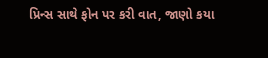પ્રિન્સ સાથે ફોન પર કરી વાત, જાણો કયા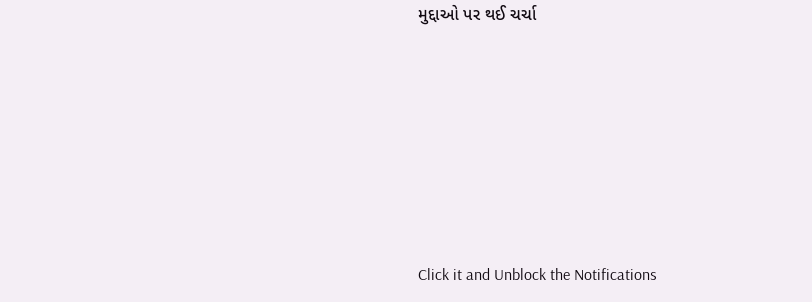મુદ્દાઓ પર થઈ ચર્ચા







Click it and Unblock the Notifications